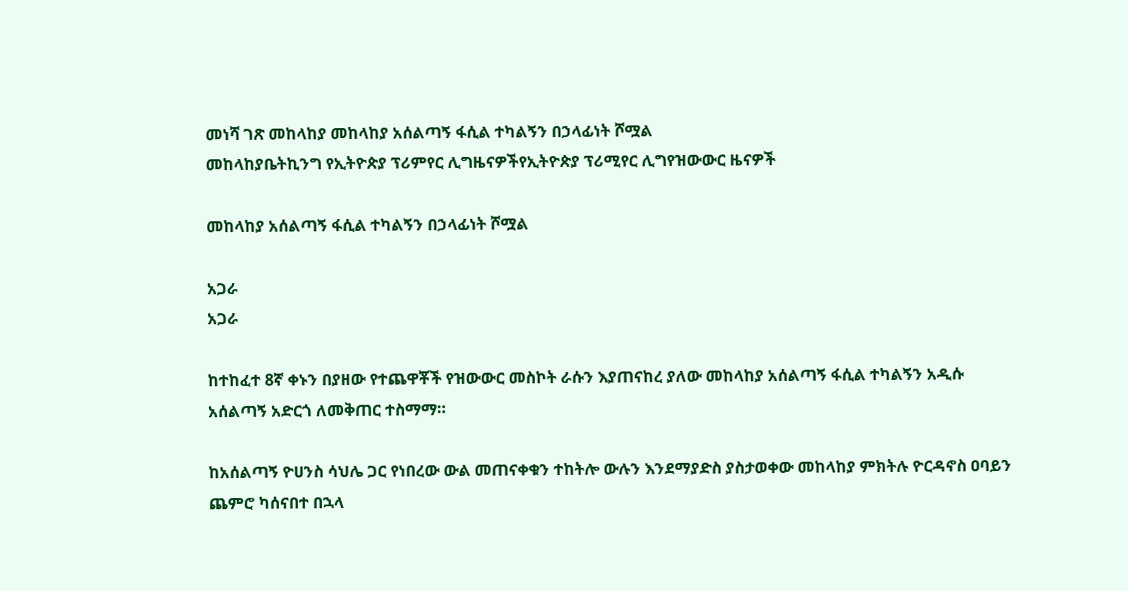መነሻ ገጽ መከላከያ መከላከያ አሰልጣኝ ፋሲል ተካልኝን በኃላፊነት ሾሟል
መከላከያቤትኪንግ የኢትዮጵያ ፕሪምየር ሊግዜናዎችየኢትዮጵያ ፕሪሚየር ሊግየዝውውር ዜናዎች

መከላከያ አሰልጣኝ ፋሲል ተካልኝን በኃላፊነት ሾሟል

አጋራ
አጋራ

ከተከፈተ 8ኛ ቀኑን በያዘው የተጨዋቾች የዝውውር መስኮት ራሱን እያጠናከረ ያለው መከላከያ አሰልጣኝ ፋሲል ተካልኝን አዲሱ አሰልጣኝ አድርጎ ለመቅጠር ተስማማ።

ከአሰልጣኝ ዮሀንስ ሳህሌ ጋር የነበረው ውል መጠናቀቁን ተከትሎ ውሉን እንደማያድስ ያስታወቀው መከላከያ ምክትሉ ዮርዳኖስ ዐባይን ጨምሮ ካሰናበተ በኋላ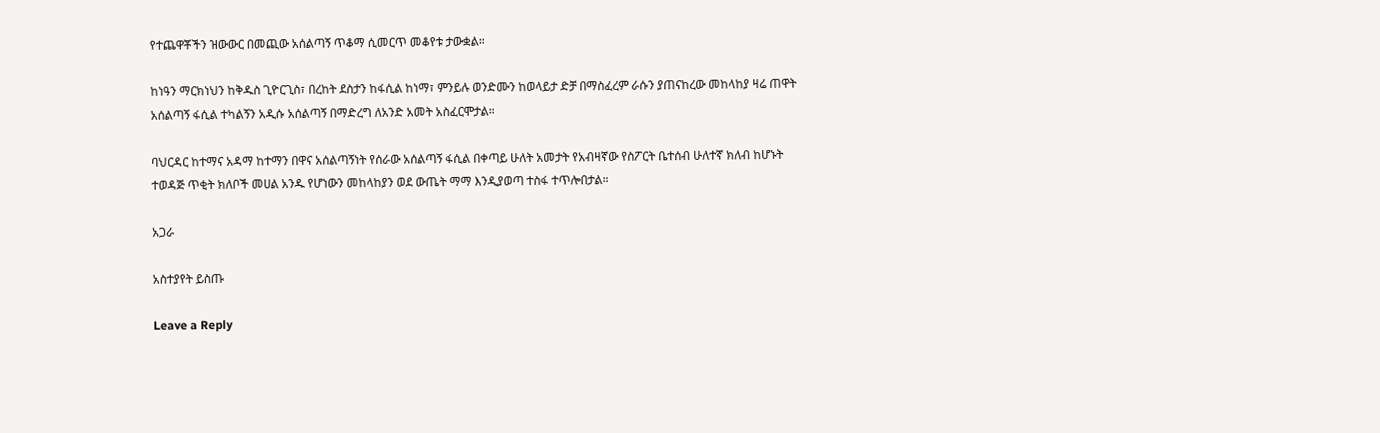የተጨዋቾችን ዝውውር በመጪው አሰልጣኝ ጥቆማ ሲመርጥ መቆየቱ ታውቋል።

ከነዓን ማርክነህን ከቅዱስ ጊዮርጊስ፣ በረከት ደስታን ከፋሲል ከነማ፣ ምንይሉ ወንድሙን ከወላይታ ድቻ በማስፈረም ራሱን ያጠናከረው መከላከያ ዛሬ ጠዋት አሰልጣኝ ፋሲል ተካልኝን አዲሱ አሰልጣኝ በማድረግ ለአንድ አመት አስፈርሞታል።

ባህርዳር ከተማና አዳማ ከተማን በዋና አሰልጣኝነት የሰራው አሰልጣኝ ፋሲል በቀጣይ ሁለት አመታት የአብዛኛው የስፖርት ቤተሰብ ሁለተኛ ክለብ ከሆኑት ተወዳጅ ጥቂት ክለቦች መሀል አንዱ የሆነውን መከላከያን ወደ ውጤት ማማ እንዲያወጣ ተስፋ ተጥሎበታል።

አጋራ

አስተያየት ይስጡ

Leave a Reply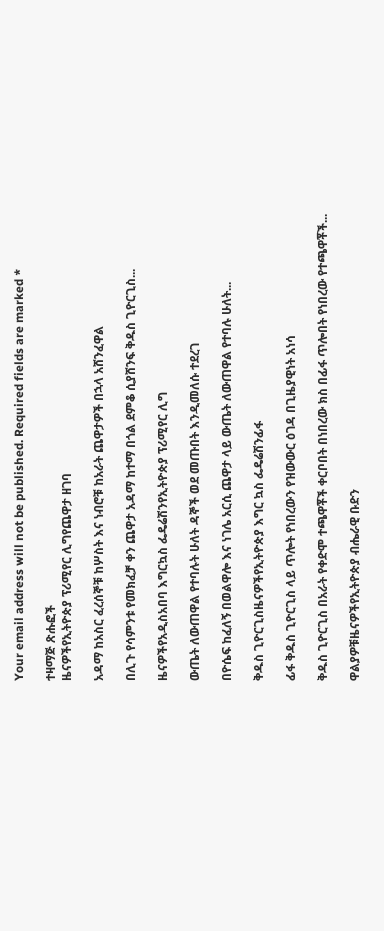Your email address will not be published. Required fields are marked *

ተዛማጅ ጽሑፎች
ዜናዎችየኢትዮጵያ ፕሪሚየር ሊግየጨዋታ ዘገባ

አዳማ ከአስር ፈረሰኞቹ ከሦስት እና ነብሮቹ ከአራት ጨዋታዎች በኋላ አሸንፈዋል

በሊጉ የሳምንቱ የመክፈቻ ቀን ጨዋታ አዳማ ከተማ በጎል ደምቆ ሲያሸንፍ ቅዱስ ጊዮርጊስ...

ዜናዎችየአዲስአበባ እግርኳስ ፌዴሬሽንየኢትዮጵያ ፕሪሚየር ሊግ

ውጤት ለውጠዋል የተባሉት ሁለት ዳኞች ወደ መጡበት እንዲመለሱ ተደረገ

በዮሴፍ ከፈለኝ በወልዋሎ እና ነገሌ አርሲ ጨዋታ ላይ ውጤት ለውጠዋል የተባሉ ሁለት...

ቅዱስ ጊዮርጊስዜናዎችየኢትዮጵያ እግር ኳስ ፌዴሬሽንፊፋ

ፊፋ ቅዱስ ጊዮርጊስ ላይ ጥሎት የነበረውን የዝውውር ዕገዳ በጊዜያዊነት አነሳ

ቅዱስ ጊዮርጊስ በአራት የቀድሞ ተጫዋቾች ቀርቦበት በነበረው ክስ በፊፋ ጥሎበት የነበረው የተጫዋቾች...

ዋልያዎቹዜናዎችየኢትዮጵያ ብሔራዊ ቡድን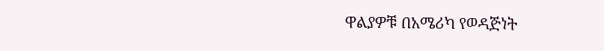ዋልያዎቹ በአሜሪካ የወዳጅነት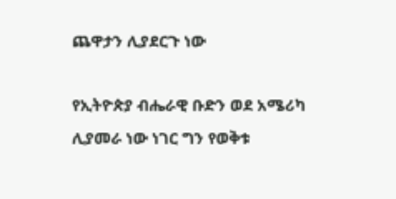ጨዋታን ሊያደርጉ ነው

የኢትዮጵያ ብሔራዊ ቡድን ወደ አሜሪካ ሊያመራ ነው ነገር ግን የወቅቱ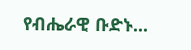የብሔራዊ ቡድኑ...